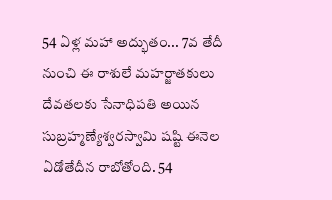54 ఏళ్ల మహా అద్భుతం... 7వ తేదీ నుంచి ఈ రాశులే మహర్జాతకులు
దేవతలకు సేనాధిపతి అయిన సుబ్రహ్మణ్యేశ్వరస్వామి షష్టి ఈనెల ఏడోతేదీన రాబోతోంది. 54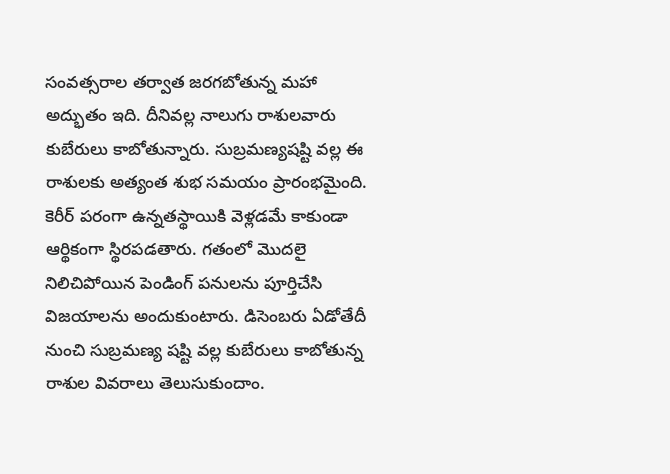సంవత్సరాల తర్వాత జరగబోతున్న మహా అద్భుతం ఇది. దీనివల్ల నాలుగు రాశులవారు కుబేరులు కాబోతున్నారు. సుబ్రమణ్యషష్టి వల్ల ఈ రాశులకు అత్యంత శుభ సమయం ప్రారంభమైంది. కెరీర్ పరంగా ఉన్నతస్థాయికి వెళ్లడమే కాకుండా ఆర్థికంగా స్థిరపడతారు. గతంలో మొదలై నిలిచిపోయిన పెండింగ్ పనులను పూర్తిచేసి విజయాలను అందుకుంటారు. డిసెంబరు ఏడోతేదీ నుంచి సుబ్రమణ్య షష్టి వల్ల కుబేరులు కాబోతున్న రాశుల వివరాలు తెలుసుకుందాం.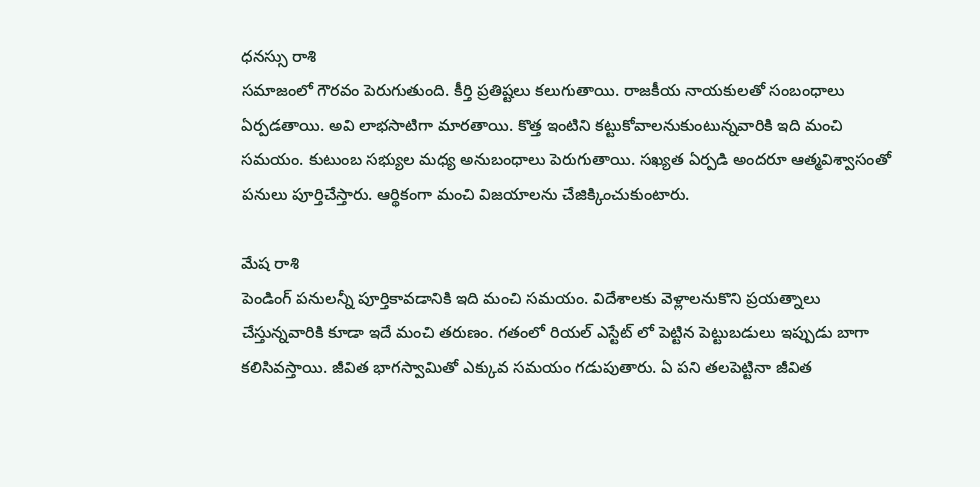ధనస్సు రాశి
సమాజంలో గౌరవం పెరుగుతుంది. కీర్తి ప్రతిష్టలు కలుగుతాయి. రాజకీయ నాయకులతో సంబంధాలు ఏర్పడతాయి. అవి లాభసాటిగా మారతాయి. కొత్త ఇంటిని కట్టుకోవాలనుకుంటున్నవారికి ఇది మంచి సమయం. కుటుంబ సభ్యుల మధ్య అనుబంధాలు పెరుగుతాయి. సఖ్యత ఏర్పడి అందరూ ఆత్మవిశ్వాసంతో పనులు పూర్తిచేస్తారు. ఆర్థికంగా మంచి విజయాలను చేజిక్కించుకుంటారు.

మేష రాశి
పెండింగ్ పనులన్నీ పూర్తికావడానికి ఇది మంచి సమయం. విదేశాలకు వెళ్లాలనుకొని ప్రయత్నాలు చేస్తున్నవారికి కూడా ఇదే మంచి తరుణం. గతంలో రియల్ ఎస్టేట్ లో పెట్టిన పెట్టుబడులు ఇప్పుడు బాగా కలిసివస్తాయి. జీవిత భాగస్వామితో ఎక్కువ సమయం గడుపుతారు. ఏ పని తలపెట్టినా జీవిత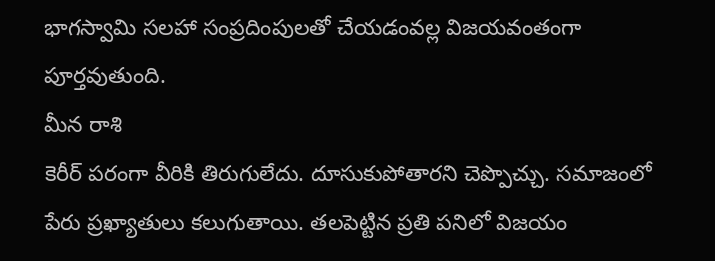భాగస్వామి సలహా సంప్రదింపులతో చేయడంవల్ల విజయవంతంగా పూర్తవుతుంది.
మీన రాశి
కెరీర్ పరంగా వీరికి తిరుగులేదు. దూసుకుపోతారని చెప్పొచ్చు. సమాజంలో పేరు ప్రఖ్యాతులు కలుగుతాయి. తలపెట్టిన ప్రతి పనిలో విజయం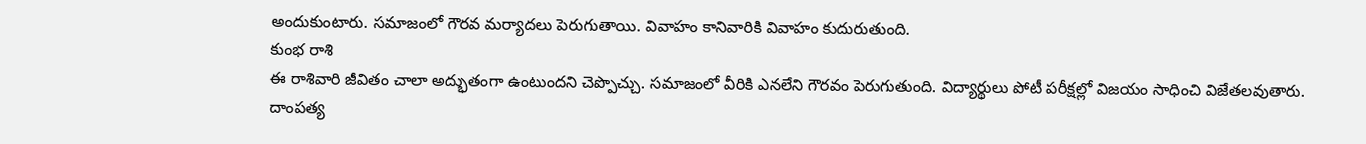అందుకుంటారు. సమాజంలో గౌరవ మర్యాదలు పెరుగుతాయి. వివాహం కానివారికి వివాహం కుదురుతుంది.
కుంభ రాశి
ఈ రాశివారి జీవితం చాలా అద్భుతంగా ఉంటుందని చెప్పొచ్చు. సమాజంలో వీరికి ఎనలేని గౌరవం పెరుగుతుంది. విద్యార్థులు పోటీ పరీక్షల్లో విజయం సాధించి విజేతలవుతారు. దాంపత్య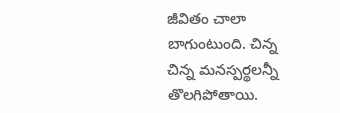జీవితం చాలా బాగుంటుంది. చిన్న చిన్న మనస్పర్థలన్నీ తొలగిపోతాయి.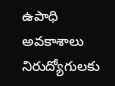ఉపాధి అవకాశాలు నిరుద్యోగులకు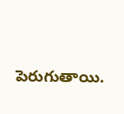పెరుగుతాయి.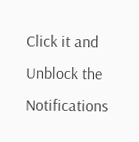Click it and Unblock the Notifications